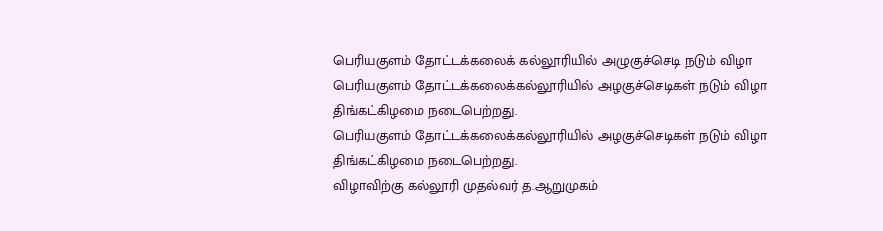பெரியகுளம் தோட்டக்கலைக் கல்லூரியில் அழுகுச்செடி நடும் விழா
பெரியகுளம் தோட்டக்கலைக்கல்லூரியில் அழகுச்செடிகள் நடும் விழா திங்கட்கிழமை நடைபெற்றது.
பெரியகுளம் தோட்டக்கலைக்கல்லூரியில் அழகுச்செடிகள் நடும் விழா திங்கட்கிழமை நடைபெற்றது.
விழாவிற்கு கல்லூரி முதல்வர் த.ஆறுமுகம்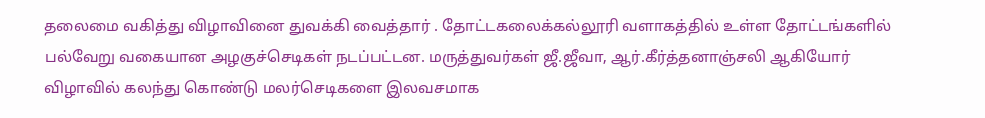தலைமை வகித்து விழாவினை துவக்கி வைத்தார் . தோட்டகலைக்கல்லூரி வளாகத்தில் உள்ள தோட்டங்களில் பல்வேறு வகையான அழகுச்செடிகள் நடப்பட்டன. மருத்துவர்கள் ஜீ.ஜீவா, ஆர்.கீர்த்தனாஞ்சலி ஆகியோர் விழாவில் கலந்து கொண்டு மலர்செடிகளை இலவசமாக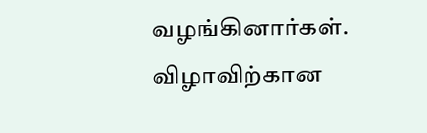வழங்கினார்கள்.
விழாவிற்கான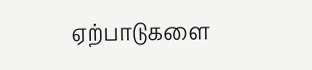ஏற்பாடுகளை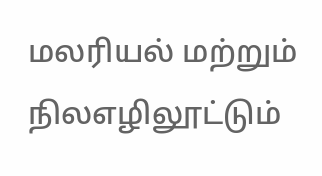மலரியல் மற்றும் நிலஎழிலூட்டும்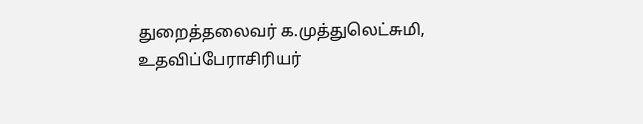துறைத்தலைவர் க.முத்துலெட்சுமி, உதவிப்பேராசிரியர்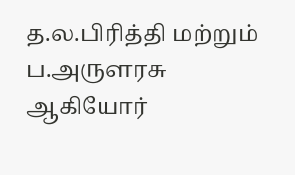த.ல.பிரித்தி மற்றும் ப.அருளரசு ஆகியோர்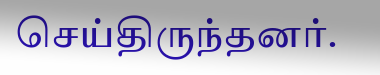செய்திருந்தனர்.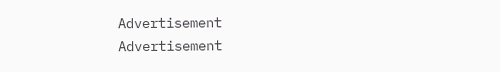Advertisement
Advertisement